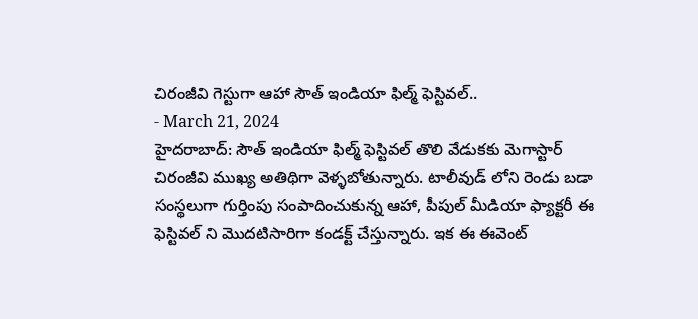చిరంజీవి గెస్టుగా ఆహా సౌత్ ఇండియా ఫిల్మ్ ఫెస్టివల్..
- March 21, 2024
హైదరాబాద్: సౌత్ ఇండియా ఫిల్మ్ ఫెస్టివల్ తొలి వేడుకకు మెగాస్టార్ చిరంజీవి ముఖ్య అతిథిగా వెళ్ళబోతున్నారు. టాలీవుడ్ లోని రెండు బడా సంస్థలుగా గుర్తింపు సంపాదించుకున్న ఆహా, పీపుల్ మీడియా ఫ్యాక్టరీ ఈ ఫెస్టివల్ ని మొదటిసారిగా కండక్ట్ చేస్తున్నారు. ఇక ఈ ఈవెంట్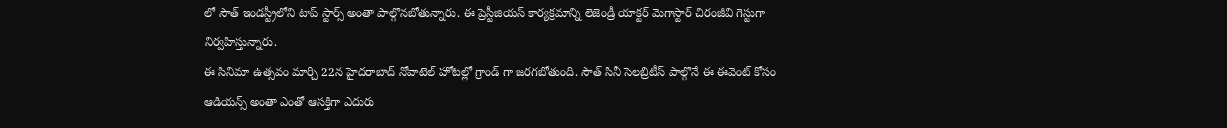లో సౌత్ ఇండస్ట్రీలోని టాప్ స్టార్స్ అంతా పాల్గొనబోతున్నారు. ఈ ప్రెస్టీజియస్ కార్యక్రమాన్ని లెజెండ్రీ యాక్టర్ మెగాస్టార్ చిరంజీవి గెస్టుగా నిర్వహిస్తున్నారు.
ఈ సినిమా ఉత్సవం మార్చి 22న హైదరాబాద్ నోవాటెల్ హోటల్లో గ్రాండ్ గా జరగబోతుంది. సౌత్ సినీ సెలబ్రిటీస్ పాల్గొనే ఈ ఈవెంట్ కోసం ఆడియన్స్ అంతా ఎంతో ఆసక్తిగా ఎదురు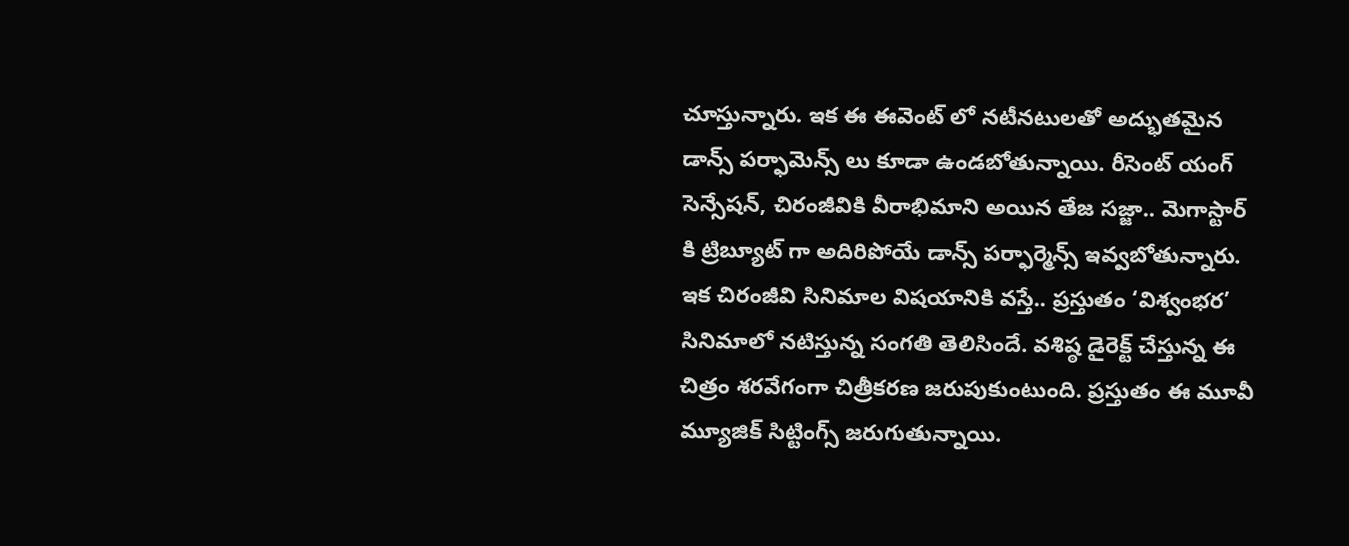చూస్తున్నారు. ఇక ఈ ఈవెంట్ లో నటీనటులతో అద్భుతమైన డాన్స్ పర్ఫామెన్స్ లు కూడా ఉండబోతున్నాయి. రీసెంట్ యంగ్ సెన్సేషన్, చిరంజీవికి వీరాభిమాని అయిన తేజ సజ్జా.. మెగాస్టార్ కి ట్రిబ్యూట్ గా అదిరిపోయే డాన్స్ పర్ఫార్మెన్స్ ఇవ్వబోతున్నారు.
ఇక చిరంజీవి సినిమాల విషయానికి వస్తే.. ప్రస్తుతం ‘విశ్వంభర’ సినిమాలో నటిస్తున్న సంగతి తెలిసిందే. వశిష్ఠ డైరెక్ట్ చేస్తున్న ఈ చిత్రం శరవేగంగా చిత్రీకరణ జరుపుకుంటుంది. ప్రస్తుతం ఈ మూవీ మ్యూజిక్ సిట్టింగ్స్ జరుగుతున్నాయి.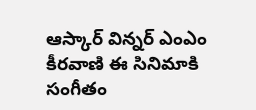ఆస్కార్ విన్నర్ ఎంఎం కీరవాణి ఈ సినిమాకి సంగీతం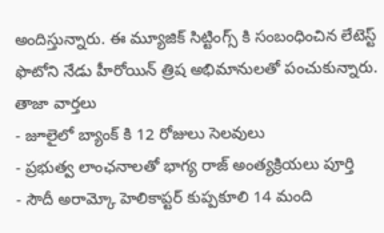అందిస్తున్నారు. ఈ మ్యూజిక్ సిట్టింగ్స్ కి సంబంధించిన లేటెస్ట్ ఫొటోని నేడు హీరోయిన్ త్రిష అభిమానులతో పంచుకున్నారు.
తాజా వార్తలు
- జూలైలో బ్యాంక్ కి 12 రోజులు సెలవులు
- ప్రభుత్వ లాంఛనాలతో భాగ్య రాజ్ అంత్యక్రియలు పూర్తి
- సౌదీ అరామ్కో హెలికాప్టర్ కుప్పకూలి 14 మంది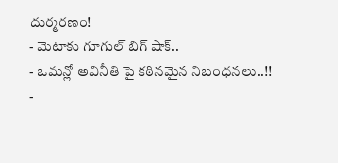దుర్మరణం!
- మెటాకు గూగుల్ బిగ్ షాక్..
- ఒమన్లో అవినీతి పై కఠినమైన నిబంధనలు..!!
-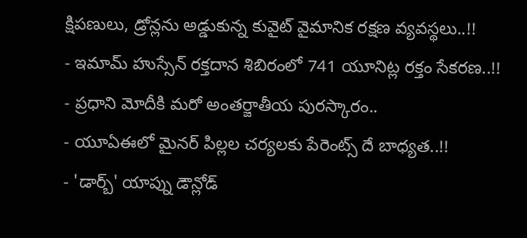క్షిపణులు, డ్రోన్లను అడ్డుకున్న కువైట్ వైమానిక రక్షణ వ్యవస్థలు..!!
- ఇమామ్ హుస్సేన్ రక్తదాన శిబిరంలో 741 యూనిట్ల రక్తం సేకరణ..!!
- ప్రధాని మోదీకి మరో అంతర్జాతీయ పురస్కారం..
- యూఏఈలో మైనర్ పిల్లల చర్యలకు పేరెంట్స్ దే బాధ్యత..!!
- 'డార్బ్' యాప్ను డౌన్లోడ్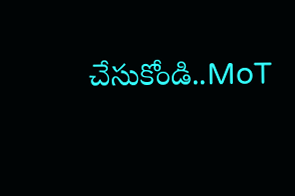చేసుకోండి..MoT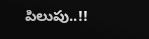పిలుపు..!!